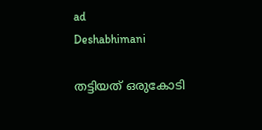ad
Deshabhimani

തട്ടിയത്‌ ഒരുകോടി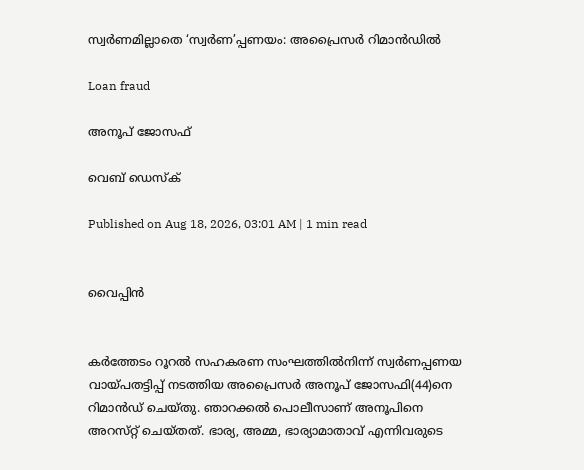സ്വർണമില്ലാതെ ‘സ്വർണ’പ്പണയം: അപ്രൈസർ റിമാൻഡിൽ

Loan fraud

അനൂപ്‌ ജോസഫ്‌

വെബ് ഡെസ്ക്

Published on Aug 18, 2026, 03:01 AM | 1 min read


വൈപ്പിൻ


കർത്തേടം റൂറൽ സഹകരണ സംഘത്തിൽനിന്ന്‌ സ്വർണപ്പണയ വായ്‌പതട്ടിപ്പ്‌ നടത്തിയ അപ്രൈസർ അനൂപ്‌ ജോസഫി(44)നെ റിമാൻഡ്‌ ചെയ്‌തു. ഞാറക്കൽ പൊലീസാണ്‌ അനൂപിനെ അറസ്‌റ്റ്‌ ചെയ്‌തത്‌. ഭാര്യ, അമ്മ, ഭാര്യാമാതാവ്‌ എന്നിവരുടെ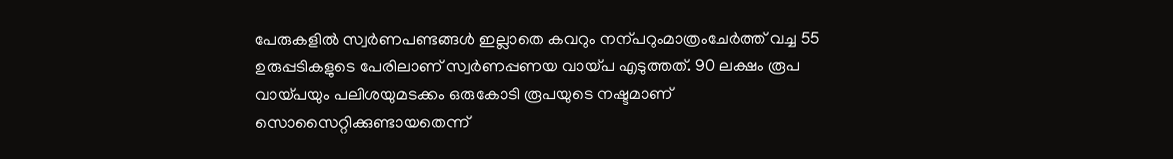പേരുകളിൽ സ്വർണപണ്ടങ്ങൾ ഇല്ലാതെ കവറും നന്പറുംമാത്രംചേർത്ത്‌ വച്ച 55 ഉരുപ്പടികളുടെ പേരിലാണ്‌ സ്വർണപ്പണയ വായ്‌പ എടുത്തത്‌. 90 ലക്ഷം രൂപ വായ്‌പയും പലിശയുമടക്കം ഒരുകോടി രൂപയുടെ നഷ്ടമാണ്‌ സൊസൈറ്റിക്കുണ്ടായതെന്ന്‌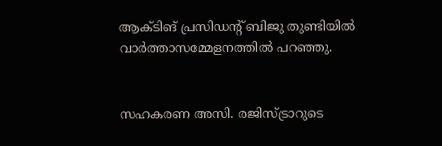ആക്ടിങ്‌ പ്രസിഡന്റ്‌ ബിജു തുണ്ടിയിൽ വാർത്താസമ്മേളനത്തിൽ പറഞ്ഞു.


സഹകരണ അസി. രജിസ്‌ട്രാറുടെ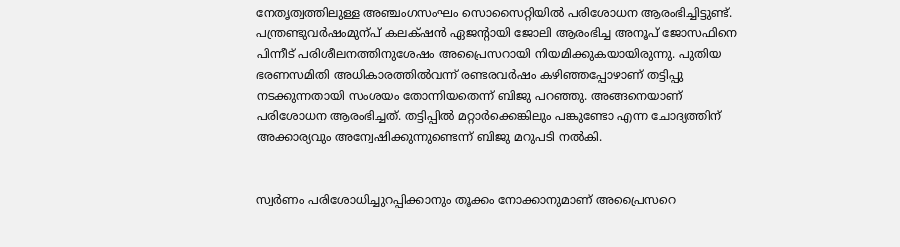നേതൃത്വത്തിലുള്ള അഞ്ചംഗസംഘം സൊസൈറ്റിയിൽ പരിശോധന ആരംഭിച്ചിട്ടുണ്ട്‌. പന്ത്രണ്ടുവർഷംമുന്പ്‌ കലക്‌ഷൻ ഏജന്റായി ജോലി ആരംഭിച്ച അനൂപ്‌ ജോസഫിനെ പിന്നീട്‌ പരിശീലനത്തിനുശേഷം അപ്രൈസറായി നിയമിക്കുകയായിരുന്നു. പുതിയ ഭരണസമിതി അധികാരത്തിൽവന്ന്‌ രണ്ടരവർഷം കഴിഞ്ഞപ്പോഴാണ്‌ തട്ടിപ്പു നടക്കുന്നതായി സംശയം തോന്നിയതെന്ന്‌ ബിജു പറഞ്ഞു. അങ്ങനെയാണ്‌ പരിശോധന ആരംഭിച്ചത്‌. തട്ടിപ്പിൽ മറ്റാർക്കെങ്കിലും പങ്കുണ്ടോ എന്ന ചോദ്യത്തിന്‌ അക്കാര്യവും അന്വേഷിക്കുന്നുണ്ടെന്ന്‌ ബിജു മറുപടി നൽകി.


സ്വർണം പരിശോധിച്ചുറപ്പിക്കാനും തൂക്കം നോക്കാനുമാണ്‌ അപ്രൈസറെ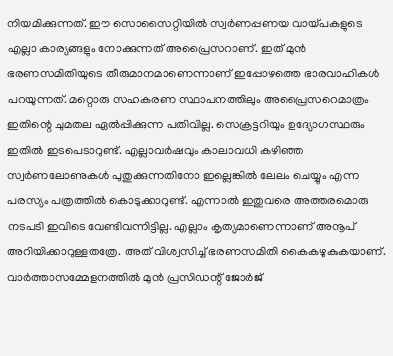നിയമിക്കുന്നത്‌. ഇ‍ൗ സൊസൈറ്റിയിൽ സ്വർണപ്പണയ വായ്‌പകളുടെ എല്ലാ കാര്യങ്ങളും നോക്കുന്നത്‌ അപ്രൈസറാണ്‌. ഇത്‌ മുൻ ഭരണസമിതിയുടെ തീരുമാനമാണെന്നാണ്‌ ഇപ്പോഴത്തെ ഭാരവാഹികൾ പറയുന്നത്‌. മറ്റൊരു സഹകരണ സ്ഥാപനത്തിലും അപ്രൈസറെമാത്രം ഇതിന്റെ ചുമതല ഏൽപ്പിക്കുന്ന പതിവില്ല. സെക്രട്ടറിയും ഉദ്യോഗസ്ഥരും ഇതിൽ ഇടപെടാറുണ്ട്‌. എല്ലാവർഷവും കാലാവധി കഴിഞ്ഞ സ്വർണലോണുകൾ പുതുക്കുന്നതിനോ ഇല്ലെങ്കിൽ ലേലം ചെയ്യും എന്ന പരസ്യം പത്രത്തിൽ കൊടുക്കാറുണ്ട്‌. എന്നാൽ ഇതുവരെ അത്തരമൊരു നടപടി ഇവിടെ വേണ്ടിവന്നിട്ടില്ല. എല്ലാം കൃത്യമാണെന്നാണ്‌ അനൂപ്‌ അറിയിക്കാറുള്ളതത്രേ. അത്‌ വിശ്വസിച്ച്‌ ഭരണസമിതി കൈകഴുകുകയാണ്‌. വാർത്താസമ്മേളനത്തിൽ മുൻ പ്രസിഡന്റ്‌ ജോർജ്‌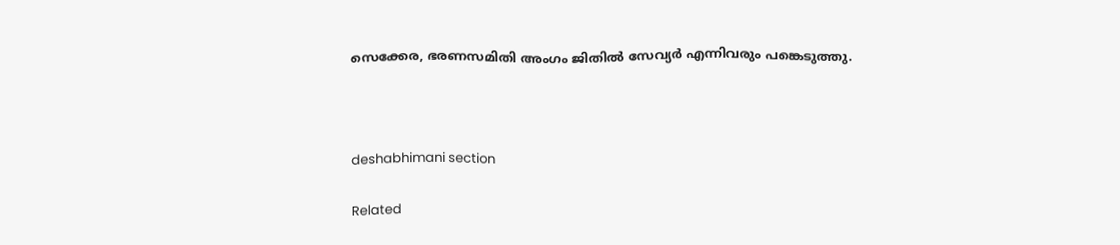സെക്കേര, ഭരണസമിതി അംഗം ജിതിൽ സേവ്യർ എന്നിവരും പങ്കെടുത്തു.



deshabhimani section

Related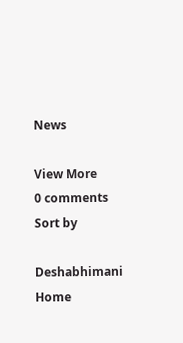News

View More
0 comments
Sort by

Deshabhimani
Home